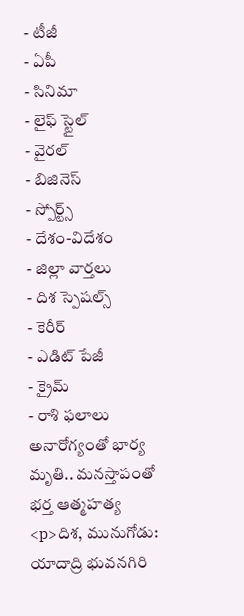- టీజీ
- ఏపీ
- సినిమా
- లైఫ్ స్టైల్
- వైరల్
- బిజినెస్
- స్పోర్ట్స్
- దేశం-విదేశం
- జిల్లా వార్తలు
- దిశ స్పెషల్స్
- కెరీర్
- ఎడిట్ పేజీ
- క్రైమ్
- రాశి ఫలాలు
అనారోగ్యంతో భార్య మృతి.. మనస్తాపంతో భర్త ఆత్మహత్య
<p>దిశ, మునుగోడు: యాదాద్రి భువనగిరి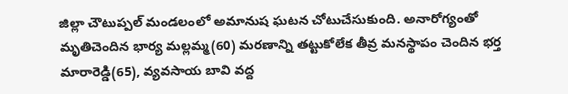జిల్లా చౌటుప్పల్ మండలంలో అమానుష ఘటన చోటుచేసుకుంది. అనారోగ్యంతో మృతిచెందిన భార్య మల్లమ్మ(60) మరణాన్ని తట్టుకోలేక తీవ్ర మనస్థాపం చెందిన భర్త మారారెడ్డి(65), వ్యవసాయ బావి వద్ద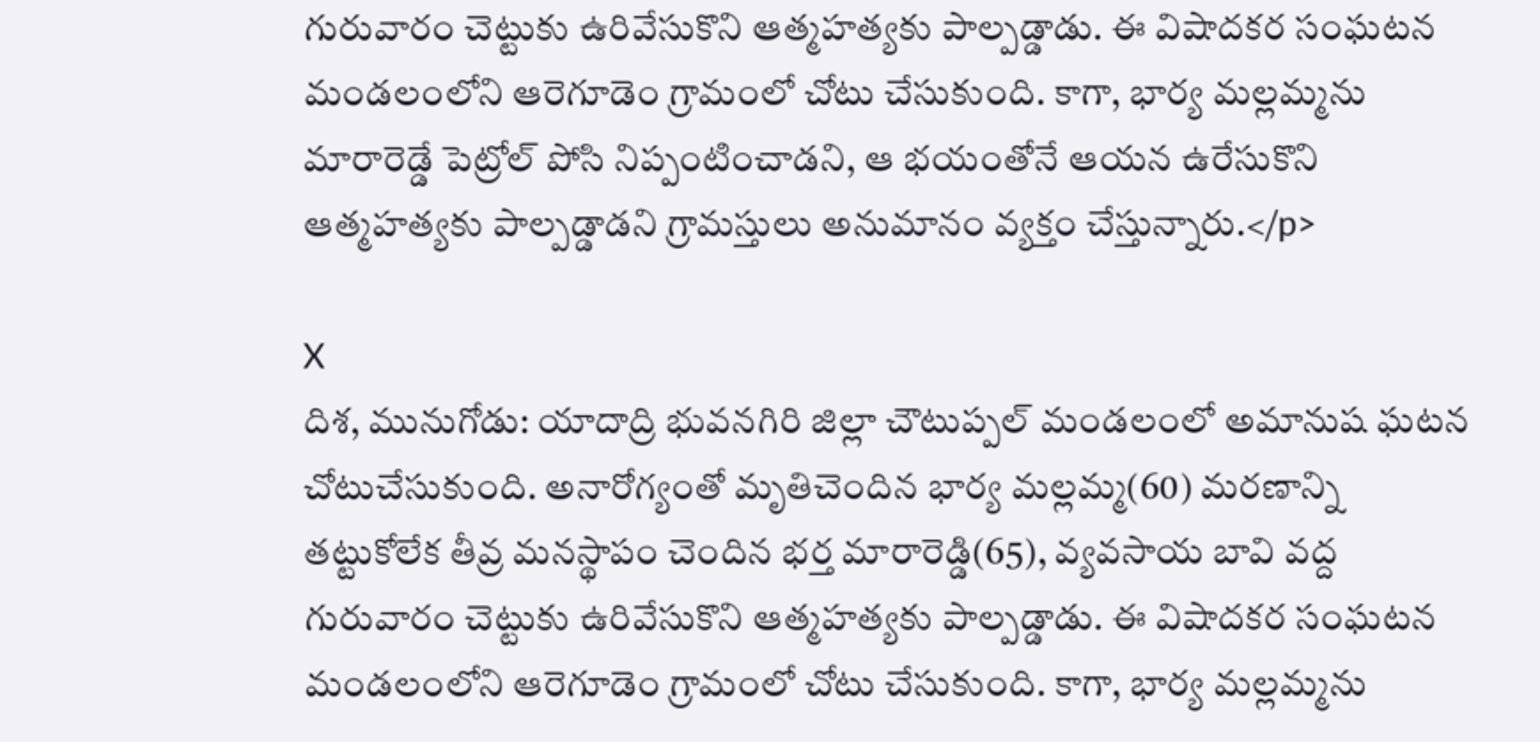గురువారం చెట్టుకు ఉరివేసుకొని ఆత్మహత్యకు పాల్పడ్డాడు. ఈ విషాదకర సంఘటన మండలంలోని ఆరెగూడెం గ్రామంలో చోటు చేసుకుంది. కాగా, భార్య మల్లమ్మను మారారెడ్డే పెట్రోల్ పోసి నిప్పంటించాడని, ఆ భయంతోనే ఆయన ఉరేసుకొని ఆత్మహత్యకు పాల్పడ్డాడని గ్రామస్తులు అనుమానం వ్యక్తం చేస్తున్నారు.</p>

X
దిశ, మునుగోడు: యాదాద్రి భువనగిరి జిల్లా చౌటుప్పల్ మండలంలో అమానుష ఘటన చోటుచేసుకుంది. అనారోగ్యంతో మృతిచెందిన భార్య మల్లమ్మ(60) మరణాన్ని తట్టుకోలేక తీవ్ర మనస్థాపం చెందిన భర్త మారారెడ్డి(65), వ్యవసాయ బావి వద్ద గురువారం చెట్టుకు ఉరివేసుకొని ఆత్మహత్యకు పాల్పడ్డాడు. ఈ విషాదకర సంఘటన మండలంలోని ఆరెగూడెం గ్రామంలో చోటు చేసుకుంది. కాగా, భార్య మల్లమ్మను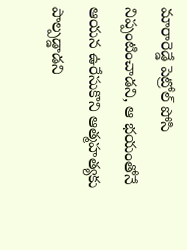మారారెడ్డే పెట్రోల్ పోసి నిప్పంటించాడని, ఆ భయంతోనే ఆయన ఉరేసుకొని ఆత్మహత్యకు పాల్పడ్డాడని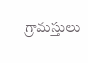గ్రామస్తులు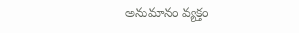అనుమానం వ్యక్తం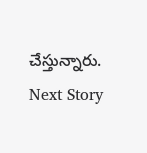చేస్తున్నారు.
Next Story